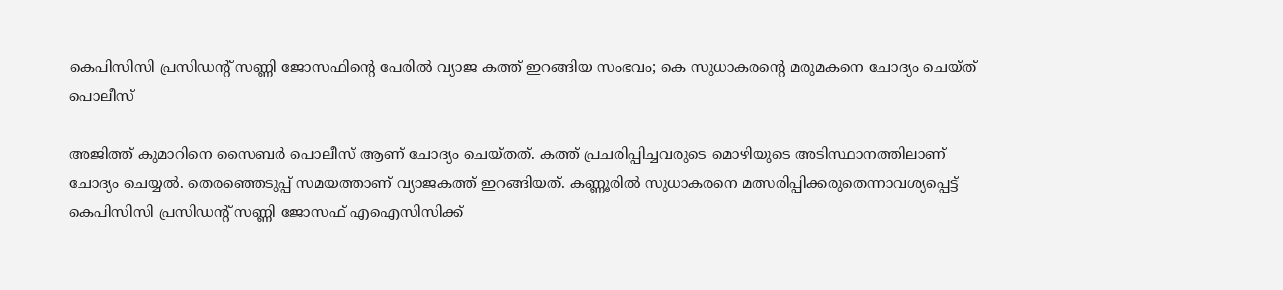കെപിസിസി പ്രസിഡന്റ് സണ്ണി ജോസഫിന്റെ പേരില്‍ വ്യാജ കത്ത് ഇറങ്ങിയ സംഭവം; കെ സുധാകരന്റെ മരുമകനെ ചോദ്യം ചെയ്ത് പൊലീസ്

അജിത്ത് കുമാറിനെ സൈബര്‍ പൊലീസ് ആണ് ചോദ്യം ചെയ്തത്. കത്ത് പ്രചരിപ്പിച്ചവരുടെ മൊഴിയുടെ അടിസ്ഥാനത്തിലാണ് ചോദ്യം ചെയ്യല്‍. തെരഞ്ഞെടുപ്പ് സമയത്താണ് വ്യാജകത്ത് ഇറങ്ങിയത്. കണ്ണൂരില്‍ സുധാകരനെ മത്സരിപ്പിക്കരുതെന്നാവശ്യപ്പെട്ട് കെപിസിസി പ്രസിഡന്റ് സണ്ണി ജോസഫ് എഐസിസിക്ക്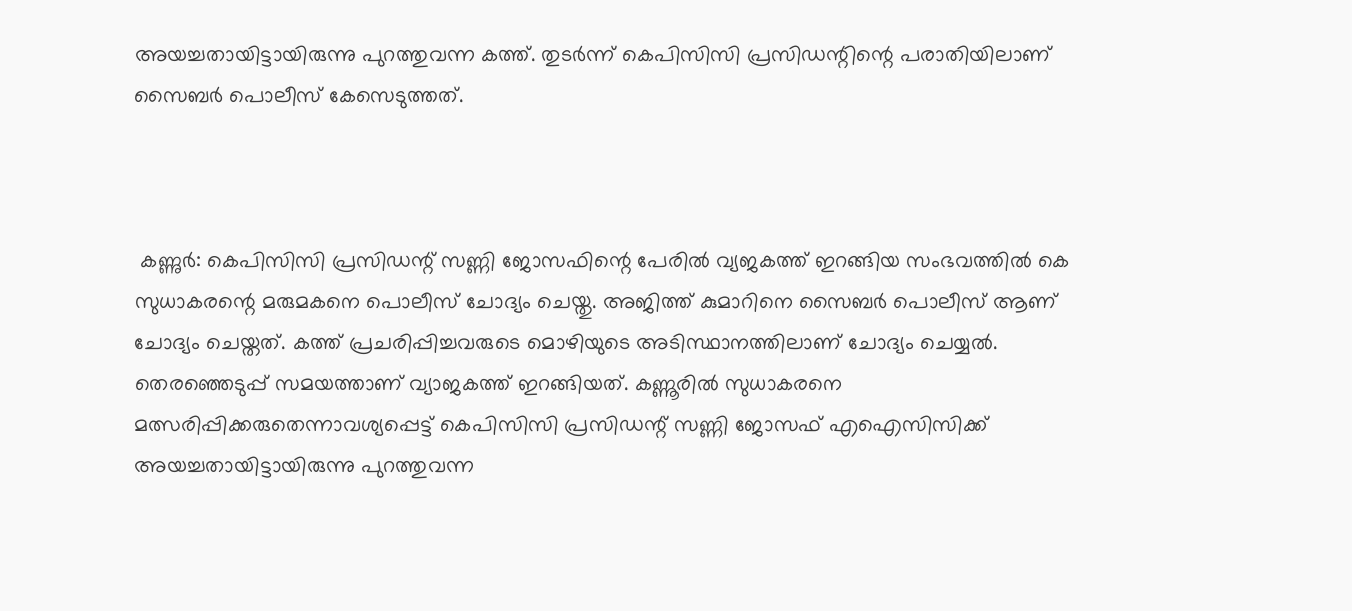അയച്ചതായിട്ടായിരുന്നു പുറത്തുവന്ന കത്ത്. തുടര്‍ന്ന് കെപിസിസി പ്രസിഡന്റിന്റെ പരാതിയിലാണ് സൈബര്‍ പൊലീസ് കേസെടുത്തത്.



 കണ്ണുര്‍: കെപിസിസി പ്രസിഡന്റ് സണ്ണി ജോസഫിന്റെ പേരില്‍ വ്യജകത്ത് ഇറങ്ങിയ സംഭവത്തില്‍ കെ സുധാകരന്റെ മരുമകനെ പൊലീസ് ചോദ്യം ചെയ്തു. അജിത്ത് കുമാറിനെ സൈബര്‍ പൊലീസ് ആണ് ചോദ്യം ചെയ്തത്. കത്ത് പ്രചരിപ്പിച്ചവരുടെ മൊഴിയുടെ അടിസ്ഥാനത്തിലാണ് ചോദ്യം ചെയ്യല്‍. തെരഞ്ഞെടുപ്പ് സമയത്താണ് വ്യാജകത്ത് ഇറങ്ങിയത്. കണ്ണൂരില്‍ സുധാകരനെ മത്സരിപ്പിക്കരുതെന്നാവശ്യപ്പെട്ട് കെപിസിസി പ്രസിഡന്റ് സണ്ണി ജോസഫ് എഐസിസിക്ക് അയച്ചതായിട്ടായിരുന്നു പുറത്തുവന്ന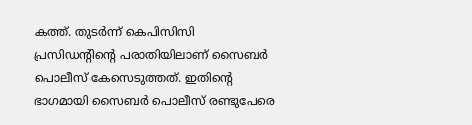കത്ത്. തുടര്‍ന്ന് കെപിസിസി പ്രസിഡന്റിന്റെ പരാതിയിലാണ് സൈബര്‍ പൊലീസ് കേസെടുത്തത്. ഇതിന്റെ ഭാഗമായി സൈബര്‍ പൊലീസ് രണ്ടുപേരെ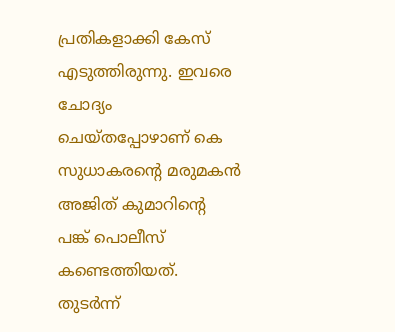പ്രതികളാക്കി കേസ് എടുത്തിരുന്നു. ഇവരെ ചോദ്യം ചെയ്തപ്പോഴാണ് കെ സുധാകരന്റെ മരുമകന്‍ അജിത് കുമാറിന്റെ പങ്ക് പൊലീസ് കണ്ടെത്തിയത്. തുടര്‍ന്ന്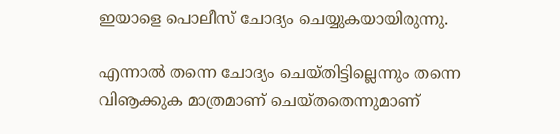ഇയാളെ പൊലീസ് ചോദ്യം ചെയ്യുകയായിരുന്നു.

എന്നാല്‍ തന്നെ ചോദ്യം ചെയ്തിട്ടില്ലെന്നും തന്നെ വിൡക്കുക മാത്രമാണ് ചെയ്തതെന്നുമാണ്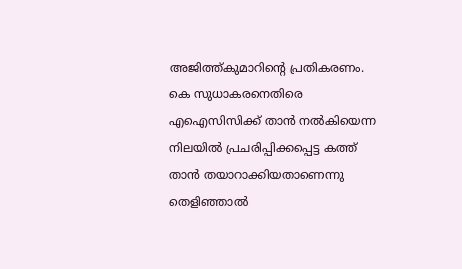അജിത്ത്കുമാറിന്റെ പ്രതികരണം. കെ സുധാകരനെതിരെ എഐസിസിക്ക് താന്‍ നല്‍കിയെന്ന നിലയില്‍ പ്രചരിപ്പിക്കപ്പെട്ട കത്ത് താന്‍ തയാറാക്കിയതാണെന്നു തെളിഞ്ഞാല്‍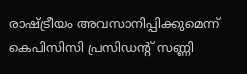രാഷ്ട്രീയം അവസാനിപ്പിക്കുമെന്ന് കെപിസിസി പ്രസിഡന്റ് സണ്ണി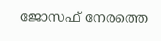ജോസഫ് നേരത്തെ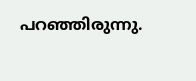പറഞ്ഞിരുന്നു.